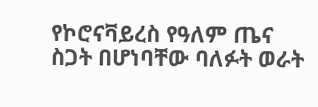የኮሮናቫይረስ የዓለም ጤና ስጋት በሆነባቸው ባለፉት ወራት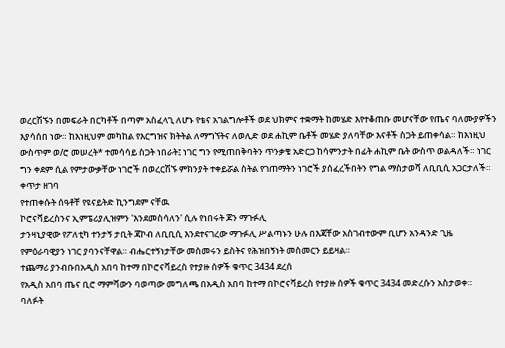ወረርሽኙን በመፍራት በርካቶች በጣም አስፈላጊ ለሆኑ የቴና አገልግሎቶች ወደ ህክምና ተቋማት ከመሄድ እየተቆጠቡ መሆናቸው የጤና ባለሙያዎችን እያሳሰበ ነው። ከእነዚህም መካከል የእርግዝና ክትትል ለማግኘትና ለወሊድ ወደ ሐኪም ቤቶች መሄድ ያለባቸው እናቶች ስጋት ይጠቀሳል። ከእነዚህ ውስጥም ወ/ሮ መሠረት* ተመሳሳይ ስጋት ነበራት፤ ነገር ግን የሚጠበቅባትን ጥንቃቄ አድርጋ ከሳምንታት በፊት ሐኪም ቤት ውስጥ ወልዳለች። ነገር ግን ቀደም ሲል የምታውቃቸው ነገሮች በወረርሽኙ ምክንያት ተቀይሯል ስትል የገጠማትን ነገሮች ያሰፈረችበትን የግል ማስታወሻ ለቢቢሲ አጋርታለች።
ቀጥታ ዘገባ
የተጠቀሱት ሰዓቶቸ የዩናይትድ ኪንግደም ናቸዉ
ኮሮናቫይረስንና ኢምፔሪያሊዝምን 'እንደመስሳለን' ሲሉ የነበሩት ጆን ማጉፉሊ
ታንዛኒያዊው የፖለቲካ ተንታኝ ታቢት ጃኮብ ለቢቢሲ እንደተናገረው ማጉፉሊ ሥልጣኑን ሁሉ በእጃቸው አስገብተውም ቢሆን አንዳንድ ጊዜ የምዕራባዊያን ነገር ያባንናቸዋል። ብሔርተኝነታቸው መስመሩን ይስትና የሕዝበኝነት መስመርን ይይዛል።
ተጨማሪ ያንብቡበአዲስ አበባ ከተማ በኮሮናቫይረስ የተያዙ ሰዎች ቁጥር 3434 ደረሰ
የአዲስ አበባ ጤና ቢሮ ማምሻውን ባወጣው መግለጫ በአዲስ አበባ ከተማ በኮሮናቫይረስ የተያዙ ሰዎች ቁጥር 3434 መድረሱን አስታወቀ።
ባለፉት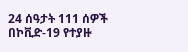24 ሰዓታት 111 ሰዎች በኮቪድ-19 የተያዙ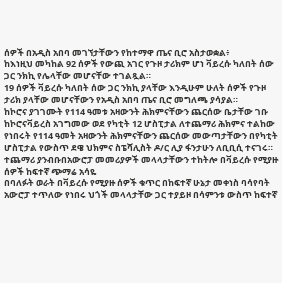ሰዎች በአዲስ አበባ መገኘታቸውን የከተማዋ ጤና ቢሮ አስታወቋል፥
ከእነዚህ መካከል 92 ሰዎች የውጪ አገር የጉዞ ታሪክም ሆነ ቫይረሱ ካለበት ሰው ጋር ንክኪ የሌላቸው መሆናቸው ተገልጿል።
19 ሰዎች ቫይረሱ ካለበት ሰው ጋር ንክኪ ያላቸው እንዲሁም ሁለት ሰዎች የጉዞ ታሪክ ያላቸው መሆናቸውን የአዲስ አበባ ጤና ቢሮ መግለጫ ያሳያል።
ከኮሮና ያገገሙት የ114 ዓመቱ አዛውንት ሕክምናቸውን ጨርሰው ቤታቸው ገቡ
ከኮሮናቫይረስ አገግመው ወደ የካቲት 12 ሆስፒታል ለተጨማሪ ሕክምና ተልከው የነበሩት የ114 ዓመት አዛውንት ሕክምናቸውን ጨርሰው መውጣታቸውን በየካቲት ሆስፒታል የውስጥ ደዌ ህክምና ስፔሻሊስት ዶ/ር ሊያ ፋንታሁን ለቢቢሲ ተናገሩ።
ተጨማሪ ያንብቡበአውሮፓ መመሪያዎች መላላታቸውን ተከትሎ በቫይረሱ የሚያዙ ሰዎች ከፍተኛ ጭማሬ አሳዬ
በባለፉት ወራት በቫይረሱ የሚያዙ ሰዎች ቁጥር በከፍተኛ ሁኔታ መቀነስ ባሳየባት አውሮፓ ተጥለው የነበሩ ህጎች መላላታቸው ጋር ተያይዞ በሳምንቱ ውስጥ ከፍተኛ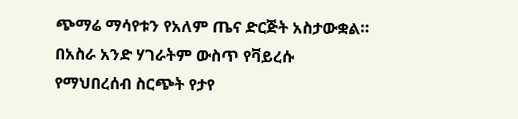ጭማሬ ማሳየቱን የአለም ጤና ድርጅት አስታውቋል።
በአስራ አንድ ሃገራትም ውስጥ የቫይረሱ የማህበረሰብ ስርጭት የታየ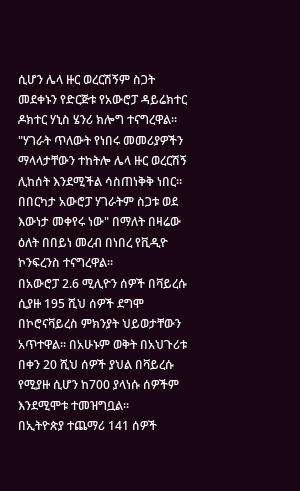ሲሆን ሌላ ዙር ወረርሽኝም ስጋት መደቀኑን የድርጅቱ የአውሮፓ ዳይሬክተር ዶክተር ሃኒስ ሄንሪ ክሎግ ተናግረዋል።
"ሃገራት ጥለውት የነበሩ መመሪያዎችን ማላላታቸውን ተከትሎ ሌላ ዙር ወረርሽኝ ሊከሰት እንደሚችል ሳስጠነቅቅ ነበር። በበርካታ አውሮፓ ሃገራትም ስጋቱ ወደ እውነታ መቀየሩ ነው" በማለት በዛሬው ዕለት በበይነ መረብ በነበረ የቪዲዮ ኮንፍረንስ ተናግረዋል።
በአውሮፓ 2.6 ሚሊዮን ሰዎች በቫይረሱ ሲያዙ 195 ሺህ ሰዎች ደግሞ በኮሮናቫይረስ ምክንያት ህይወታቸውን አጥተዋል። በአሁኑም ወቅት በአህጉሪቱ በቀን 20 ሺህ ሰዎች ያህል በቫይረሱ የሚያዙ ሲሆን ከ700 ያላነሱ ሰዎችም እንደሚሞቱ ተመዝግቧል።
በኢትዮጵያ ተጨማሪ 141 ሰዎች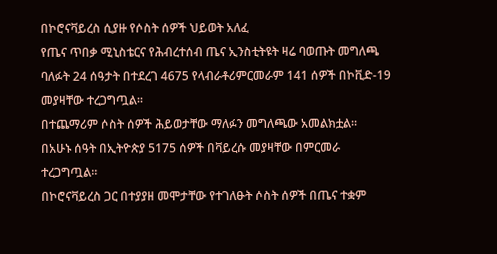በኮሮናቫይረስ ሲያዙ የሶስት ሰዎች ህይወት አለፈ
የጤና ጥበቃ ሚኒስቴርና የሕብረተሰብ ጤና ኢንስቲትዩት ዛሬ ባወጡት መግለጫ ባለፉት 24 ሰዓታት በተደረገ 4675 የላብራቶሪምርመራም 141 ሰዎች በኮቪድ-19 መያዛቸው ተረጋግጧል።
በተጨማሪም ሶስት ሰዎች ሕይወታቸው ማለፉን መግለጫው አመልክቷል።
በአሁኑ ሰዓት በኢትዮጵያ 5175 ሰዎች በቫይረሱ መያዛቸው በምርመራ ተረጋግጧል።
በኮሮናቫይረስ ጋር በተያያዘ መሞታቸው የተገለፁት ሶስት ሰዎች በጤና ተቋም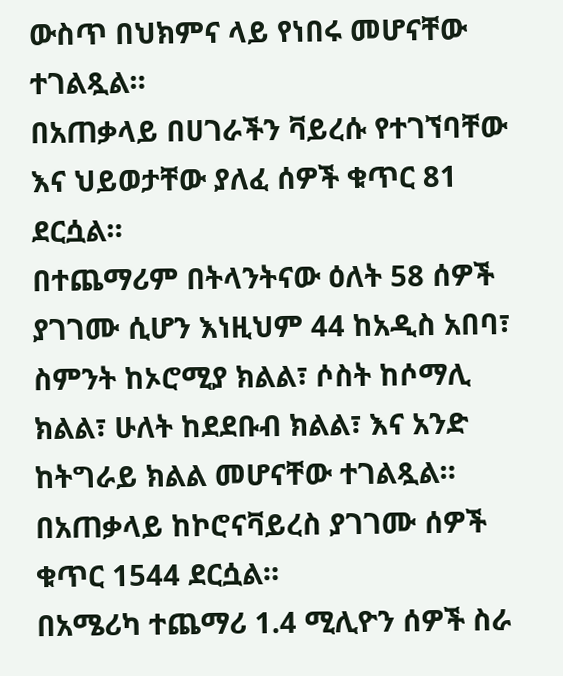ውስጥ በህክምና ላይ የነበሩ መሆናቸው ተገልጿል።
በአጠቃላይ በሀገራችን ቫይረሱ የተገኘባቸው እና ህይወታቸው ያለፈ ሰዎች ቁጥር 81 ደርሷል።
በተጨማሪም በትላንትናው ዕለት 58 ሰዎች ያገገሙ ሲሆን እነዚህም 44 ከአዲስ አበባ፣ ስምንት ከኦሮሚያ ክልል፣ ሶስት ከሶማሊ ክልል፣ ሁለት ከደደቡብ ክልል፣ እና አንድ ከትግራይ ክልል መሆናቸው ተገልጿል።
በአጠቃላይ ከኮሮናቫይረስ ያገገሙ ሰዎች ቁጥር 1544 ደርሷል።
በአሜሪካ ተጨማሪ 1.4 ሚሊዮን ሰዎች ስራ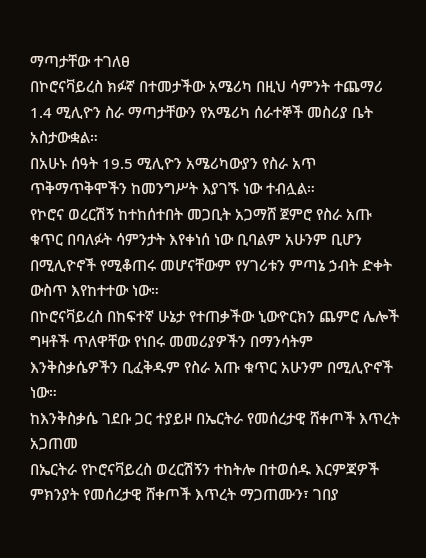ማጣታቸው ተገለፀ
በኮሮናቫይረስ ክፉኛ በተመታችው አሜሪካ በዚህ ሳምንት ተጨማሪ 1.4 ሚሊዮን ስራ ማጣታቸውን የአሜሪካ ሰራተኞች መስሪያ ቤት አስታውቋል።
በአሁኑ ሰዓት 19.5 ሚሊዮን አሜሪካውያን የስራ አጥ ጥቅማጥቅሞችን ከመንግሥት እያገኙ ነው ተብሏል።
የኮሮና ወረርሽኝ ከተከሰተበት መጋቢት አጋማሸ ጀምሮ የስራ አጡ ቁጥር በባለፉት ሳምንታት እየቀነሰ ነው ቢባልም አሁንም ቢሆን በሚሊዮኖች የሚቆጠሩ መሆናቸውም የሃገሪቱን ምጣኔ ኃብት ድቀት ውስጥ እየከተተው ነው።
በኮሮናቫይረስ በከፍተኛ ሁኔታ የተጠቃችው ኒውዮርክን ጨምሮ ሌሎች ግዛቶች ጥለዋቸው የነበሩ መመሪያዎችን በማንሳትም እንቅስቃሴዎችን ቢፈቅዱም የስራ አጡ ቁጥር አሁንም በሚሊዮኖች ነው።
ከእንቅስቃሴ ገደቡ ጋር ተያይዞ በኤርትራ የመሰረታዊ ሸቀጦች እጥረት አጋጠመ
በኤርትራ የኮሮናቫይረስ ወረርሽኝን ተከትሎ በተወሰዱ እርምጃዎች ምክንያት የመሰረታዊ ሸቀጦች እጥረት ማጋጠሙን፣ ገበያ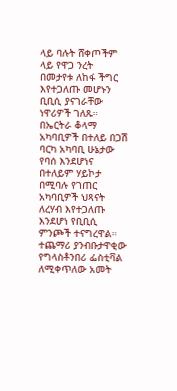ላይ ባሉት ሸቀጦችም ላይ የዋጋ ንረት በመታየቱ ለከፋ ችግር እየተጋለጡ መሆኑን ቢቢሲ ያናገራቸው ነዋሪዎች ገለጹ። በኤርትራ ቆላማ አካባቢዎች በተለይ በጋሽ ባርካ አካባቢ ሁኔታው የባሰ እንደሆነና በተለይም ሃይኮታ በሚባሉ የገጠር አካባቢዎች ህጻናት ለረሃብ እየተጋለጡ እንደሆነ የቢቢሲ ምንጮች ተናግረዋል።
ተጨማሪ ያንብቡታዋቂው የግላስቶንበሪ ፌስቲቫል ለሚቀጥለው አመት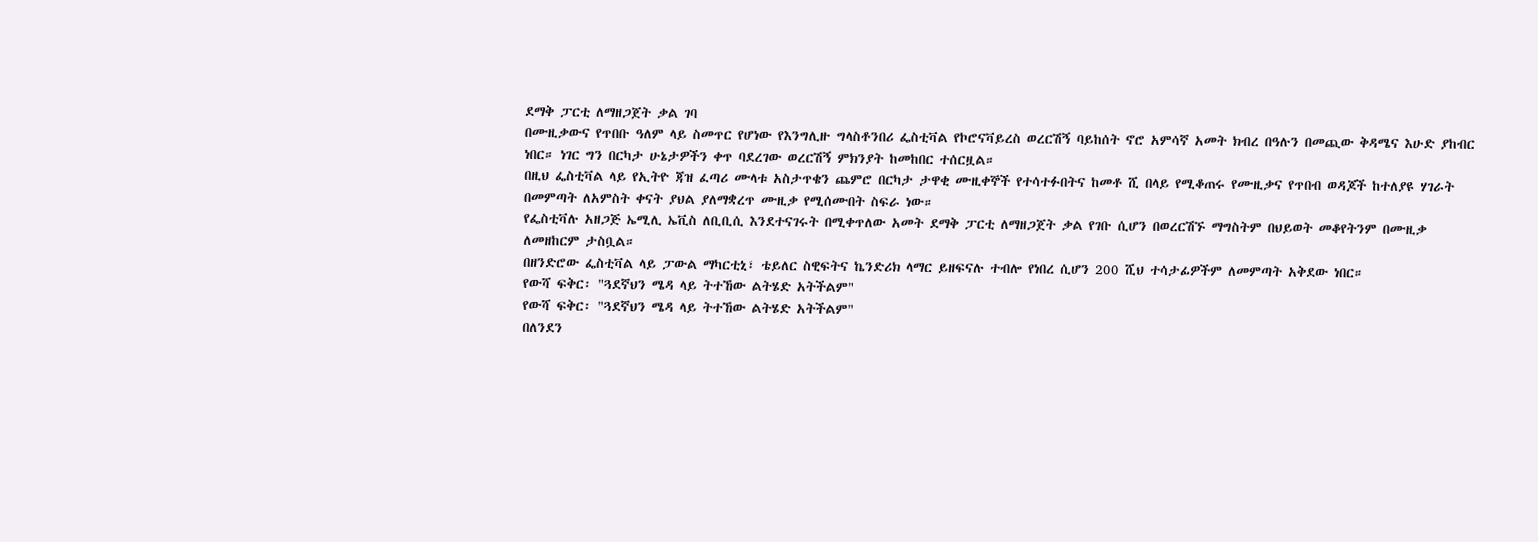ደማቅ ፓርቲ ለማዘጋጀት ቃል ገባ
በሙዚቃውና የጥበቡ ዓለም ላይ ስመጥር የሆነው የእንግሊዙ ግላስቶንበሪ ፌስቲቫል የኮሮናቫይረስ ወረርሽኝ ባይከሰት ኖሮ አምሳኛ አመት ክብረ በዓሉን በመጪው ቅዳሜና እሁድ ያከብር ነበር። ነገር ግን በርካታ ሁኔታዎችን ቀጥ ባደረገው ወረርሽኝ ምክንያት ከመከበር ተሰርዟል።
በዚህ ፌስቲቫል ላይ የኢትዮ ጃዝ ፈጣሪ ሙላቱ አስታጥቄን ጨምሮ በርካታ ታዋቂ ሙዚቀኞች የተሳተፉበትና ከመቶ ሺ በላይ የሚቆጠሩ የሙዚቃና የጥበብ ወዳጆች ከተለያዩ ሃገራት በመምጣት ለአምስት ቀናት ያህል ያለማቋረጥ ሙዚቃ የሚሰሙበት ስፍራ ነው።
የፌስቲቫሉ አዘጋጅ ኤሚሊ ኤቪስ ለቢቢሲ እንደተናገሩት በሚቀጥለው አመት ደማቅ ፓርቲ ለማዘጋጀት ቃል የገቡ ሲሆን በወረርሽኙ ማግስትም በህይወት መቆየትንም በሙዚቃ ለመዘከርም ታስቧል።
በዘንድሮው ፌስቲቫል ላይ ፓውል ማካርቲኒ፣ ቴይለር ስዊፍትና ኬንድሪክ ላማር ይዘፍናሉ ተብሎ የነበረ ሲሆን 200 ሺህ ተሳታፊዎችም ለመምጣት አቅደው ነበር።
የውሻ ፍቅር፡ "ጓደኛህን ሜዳ ላይ ትተኸው ልትሄድ አትችልም"
የውሻ ፍቅር፡ "ጓደኛህን ሜዳ ላይ ትተኸው ልትሄድ አትችልም"
በለንደን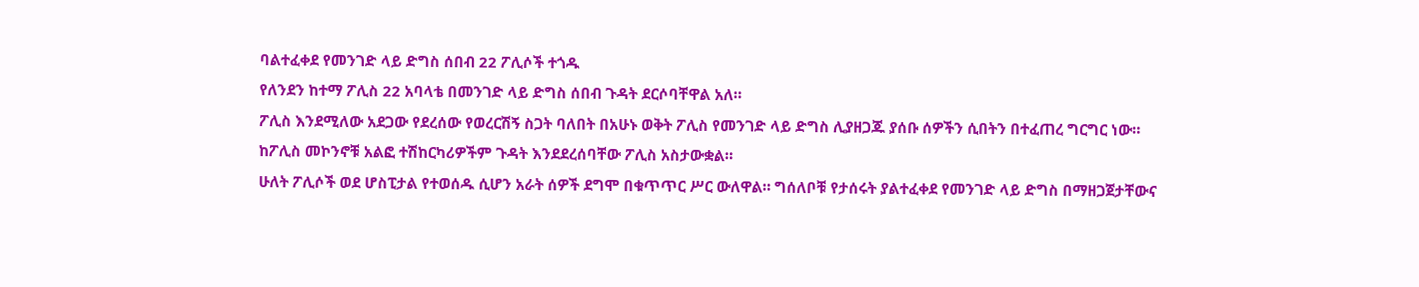ባልተፈቀደ የመንገድ ላይ ድግስ ሰበብ 22 ፖሊሶች ተጎዱ
የለንደን ከተማ ፖሊስ 22 አባላቴ በመንገድ ላይ ድግስ ሰበብ ጉዳት ደርሶባቸዋል አለ።
ፖሊስ እንደሚለው አደጋው የደረሰው የወረርሽኝ ስጋት ባለበት በአሁኑ ወቅት ፖሊስ የመንገድ ላይ ድግስ ሊያዘጋጁ ያሰቡ ሰዎችን ሲበትን በተፈጠረ ግርግር ነው።
ከፖሊስ መኮንኖቹ አልፎ ተሽከርካሪዎችም ጉዳት እንደደረሰባቸው ፖሊስ አስታውቋል።
ሁለት ፖሊሶች ወደ ሆስፒታል የተወሰዱ ሲሆን አራት ሰዎች ደግሞ በቁጥጥር ሥር ውለዋል። ግሰለቦቹ የታሰሩት ያልተፈቀደ የመንገድ ላይ ድግስ በማዘጋጀታቸውና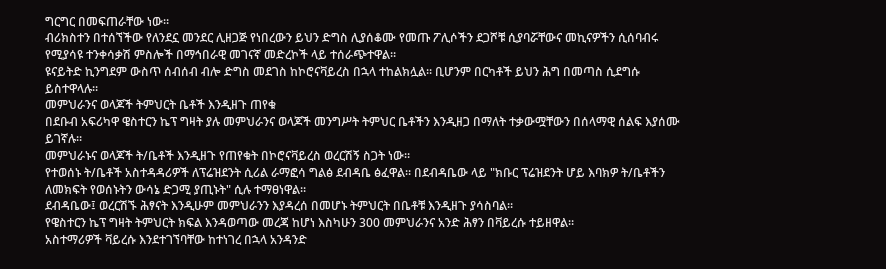ግርግር በመፍጠራቸው ነው።
ብሪክስተን በተሰኘችው የለንደኗ መንደር ሊዘጋጅ የነበረውን ይህን ድግስ ሊያሰቆሙ የመጡ ፖሊሶችን ደጋሾቹ ሲያባሯቸውና መኪናዎችን ሲሰባብሩ የሚያሳዩ ተንቀሳቃሽ ምስሎች በማኅበራዊ መገናኛ መድረኮች ላይ ተሰራጭተዋል።
ዩናይትድ ኪንግደም ውስጥ ሰብሰብ ብሎ ድግስ መደገስ ከኮሮናቫይረስ በኋላ ተከልክሏል። ቢሆንም በርካቶች ይህን ሕግ በመጣስ ሲደግሱ ይስተዋላሉ።
መምህራንና ወላጆች ትምህርት ቤቶች እንዲዘጉ ጠየቁ
በደቡብ አፍሪካዋ ዌስተርን ኬፕ ግዛት ያሉ መምህራንና ወላጆች መንግሥት ትምህር ቤቶችን እንዲዘጋ በማለት ተቃውሟቸውን በሰላማዊ ሰልፍ እያሰሙ ይገኛሉ።
መምህራኑና ወላጆች ት/ቤቶች እንዲዘጉ የጠየቁት በኮሮናቫይረስ ወረርሽኝ ስጋት ነው።
የተወሰኑ ት/ቤቶች አስተዳዳሪዎች ለፕሬዝደንት ሲሪል ራማፎሳ ግልፅ ደብዳቤ ፅፈዋል። በደብዳቤው ላይ "ክቡር ፕሬዝደንት ሆይ እባክዎ ት/ቤቶችን ለመክፍት የወሰኑትን ውሳኔ ድጋሚ ያጢኑት" ሲሉ ተማፀነዋል።
ደብዳቤው፤ ወረርሽኙ ሕፃናት እንዲሁም መምህራንን እያዳረሰ በመሆኑ ትምህርት በቤቶቹ እንዲዘጉ ያሳስባል።
የዌስተርን ኬፕ ግዛት ትምህርት ክፍል እንዳወጣው መረጃ ከሆነ እስካሁን 300 መምህራንና አንድ ሕፃን በቫይረሱ ተይዘዋል።
አስተማሪዎች ቫይረሱ እንደተገኘባቸው ከተነገረ በኋላ አንዳንድ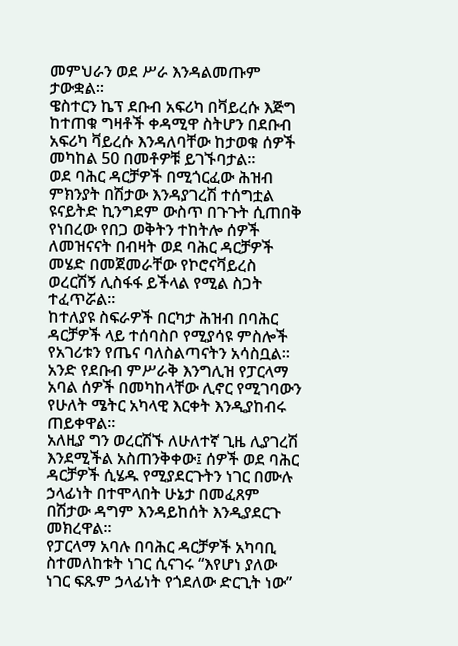መምህራን ወደ ሥራ እንዳልመጡም ታውቋል።
ዌስተርን ኬፕ ደቡብ አፍሪካ በቫይረሱ እጅግ ከተጠቁ ግዛቶች ቀዳሚዋ ስትሆን በደቡብ አፍሪካ ቫይረሱ እንዳለባቸው ከታወቁ ሰዎች መካከል 50 በመቶዎቹ ይገኙባታል።
ወደ ባሕር ዳርቻዎች በሚጎርፈው ሕዝብ ምክንያት በሽታው እንዳያገረሽ ተሰግቷል
ዩናይትድ ኪንግደም ውስጥ በጉጉት ሲጠበቅ የነበረው የበጋ ወቅትን ተከትሎ ሰዎች ለመዝናናት በብዛት ወደ ባሕር ዳርቻዎች መሄድ በመጀመራቸው የኮሮናቫይረስ ወረርሽኝ ሊስፋፋ ይችላል የሚል ስጋት ተፈጥሯል።
ከተለያዩ ስፍራዎች በርካታ ሕዝብ በባሕር ዳርቻዎች ላይ ተሰባስቦ የሚያሳዩ ምስሎች የአገሪቱን የጤና ባለስልጣናትን አሳስቧል።
አንድ የደቡብ ምሥራቅ እንግሊዝ የፓርላማ አባል ሰዎች በመካከላቸው ሊኖር የሚገባውን የሁለት ሜትር አካላዊ እርቀት እንዲያከብሩ ጠይቀዋል።
አለዚያ ግን ወረርሽኙ ለሁለተኛ ጊዜ ሊያገረሽ እንደሚችል አስጠንቅቀው፤ ሰዎች ወደ ባሕር ዳርቻዎች ሲሄዱ የሚያደርጉትን ነገር በሙሉ ኃላፊነት በተሞላበት ሁኔታ በመፈጸም በሽታው ዳግም እንዳይከሰት እንዲያደርጉ መክረዋል።
የፓርላማ አባሉ በባሕር ዳርቻዎች አካባቢ ስተመለከቱት ነገር ሲናገሩ “እየሆነ ያለው ነገር ፍጹም ኃላፊነት የጎደለው ድርጊት ነው”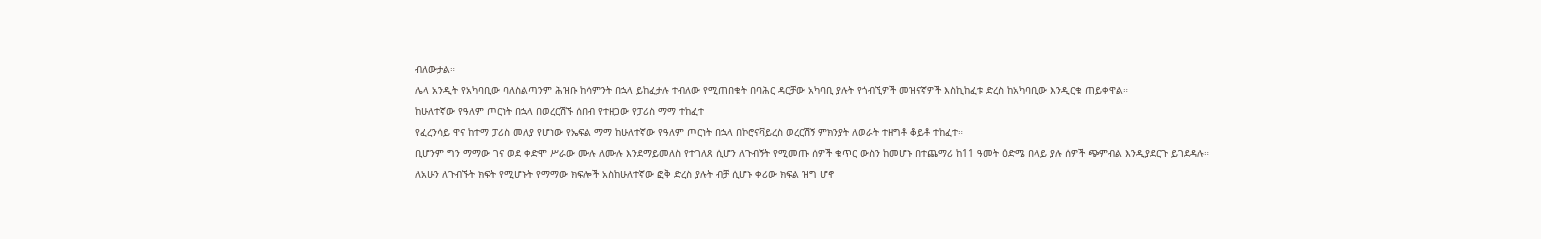ብለውታል።
ሌላ አንዲት የአካባቢው ባለስልጣንም ሕዝቡ ከሳምንት በኋላ ይከፈታሉ ተብለው የሚጠበቁት በባሕር ዳርቻው አካባቢ ያሉት የጎብኚዎች መዝናኛዎች እስኪከፈቱ ድረስ ከአካባቢው እንዲርቁ ጠይቀዋል።
ከሁለተኛው የዓለም ጦርነት በኋላ በወረርሽኙ ሰበብ የተዘጋው የፓሪስ ማማ ተከፈተ
የፈረንሳይ ዋና ከተማ ፓሪስ መለያ የሆነው የኤፍል ማማ ከሁለተኛው የዓለም ጦርነት በኋላ በኮሮናቫይረስ ወረርሽኝ ምክንያት ለወራት ተዘግቶ ቆይቶ ተከፈተ።
ቢሆንም ግን ማማው ገና ወደ ቀድሞ ሥራው ሙሉ ለሙሉ እንደማይመለስ የተገለጸ ሲሆን ለጉብኝት የሚመጡ ሰዎች ቁጥር ውስን ከመሆኑ በተጨማሪ ከ11 ዓመት ዕድሜ በላይ ያሉ ሰዎች ጭምብል እንዲያደርጉ ይገደዳሉ።
ለአሁን ለጉብኙት ክፍት የሚሆኑት የማማው ክፍሎች አስከሁለተኛው ፎቅ ድረስ ያሉት ብቻ ሲሆኑ ቀሪው ክፍል ዝግ ሆኖ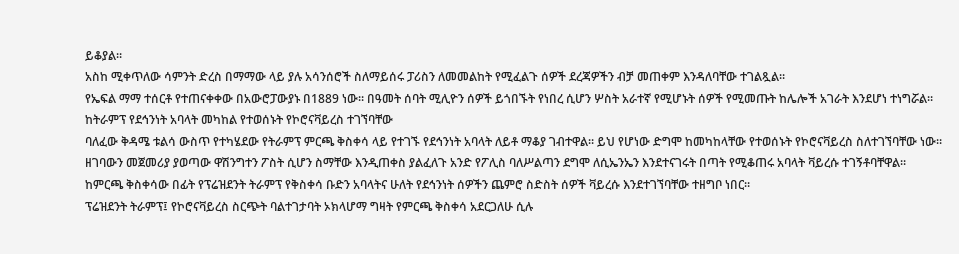ይቆያል።
አስከ ሚቀጥለው ሳምንት ድረስ በማማው ላይ ያሉ አሳንሰሮች ስለማይሰሩ ፓሪስን ለመመልከት የሚፈልጉ ሰዎች ደረጃዎችን ብቻ መጠቀም እንዳለባቸው ተገልጿል።
የኤፍል ማማ ተሰርቶ የተጠናቀቀው በአውሮፓውያኑ በ1889 ነው። በዓመት ሰባት ሚሊዮን ሰዎች ይጎበኙት የነበረ ሲሆን ሦስት አራተኛ የሚሆኑት ሰዎች የሚመጡት ከሌሎች አገራት እንደሆነ ተነግሯል።
ከትራምፕ የደኅንነት አባላት መካከል የተወሰኑት የኮሮናቫይረስ ተገኘባቸው
ባለፈው ቅዳሜ ቱልሳ ውስጥ የተካሄደው የትራምፕ ምርጫ ቅስቀሳ ላይ የተገኙ የደኅንነት አባላት ለይቶ ማቆያ ገብተዋል። ይህ የሆነው ድግሞ ከመካከላቸው የተወሰኑት የኮሮናቫይረስ ስለተገኘባቸው ነው።
ዘገባውን መጀመሪያ ያወጣው ዋሽንግተን ፖስት ሲሆን ስማቸው እንዲጠቀስ ያልፈለጉ አንድ የፖሊስ ባለሥልጣን ደግሞ ለሲኤንኤን እንደተናገሩት በጣት የሚቆጠሩ አባላት ቫይረሱ ተገኝቶባቸዋል።
ከምርጫ ቅስቀሳው በፊት የፕሬዝደንት ትራምፕ የቅስቀሳ ቡድን አባላትና ሁለት የደኅንነት ሰዎችን ጨምሮ ስድስት ሰዎች ቫይረሱ እንደተገኘባቸው ተዘግቦ ነበር።
ፕሬዝደንት ትራምፕ፤ የኮሮናቫይረስ ስርጭት ባልተገታባት ኦክላሆማ ግዛት የምርጫ ቅስቀሳ አደርጋለሁ ሲሉ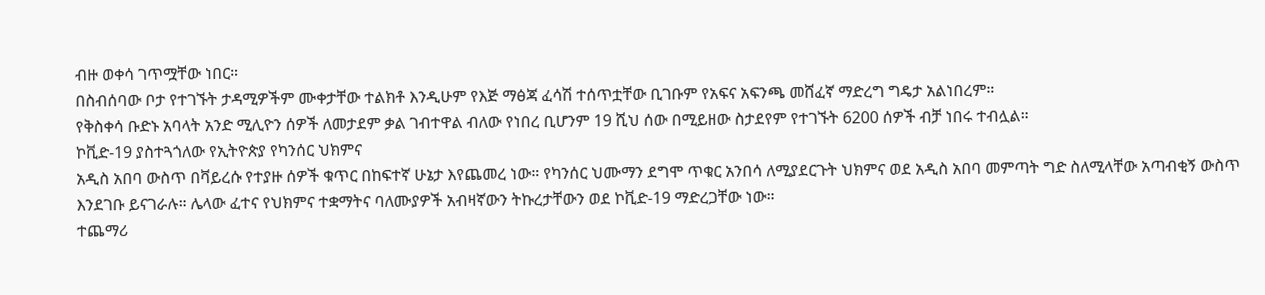ብዙ ወቀሳ ገጥሟቸው ነበር።
በስብሰባው ቦታ የተገኙት ታዳሚዎችም ሙቀታቸው ተልክቶ እንዲሁም የእጅ ማፅጃ ፈሳሽ ተሰጥቷቸው ቢገቡም የአፍና አፍንጫ መሸፈኛ ማድረግ ግዴታ አልነበረም።
የቅስቀሳ ቡድኑ አባላት አንድ ሚሊዮን ሰዎች ለመታደም ቃል ገብተዋል ብለው የነበረ ቢሆንም 19 ሺህ ሰው በሚይዘው ስታደየም የተገኙት 6200 ሰዎች ብቻ ነበሩ ተብሏል።
ኮቪድ-19 ያስተጓጎለው የኢትዮጵያ የካንሰር ህክምና
አዲስ አበባ ውስጥ በቫይረሱ የተያዙ ሰዎች ቁጥር በከፍተኛ ሁኔታ እየጨመረ ነው። የካንሰር ህሙማን ደግሞ ጥቁር አንበሳ ለሚያደርጉት ህክምና ወደ አዲስ አበባ መምጣት ግድ ስለሚላቸው አጣብቂኝ ውስጥ እንደገቡ ይናገራሉ። ሌላው ፈተና የህክምና ተቋማትና ባለሙያዎች አብዛኛውን ትኩረታቸውን ወደ ኮቪድ-19 ማድረጋቸው ነው።
ተጨማሪ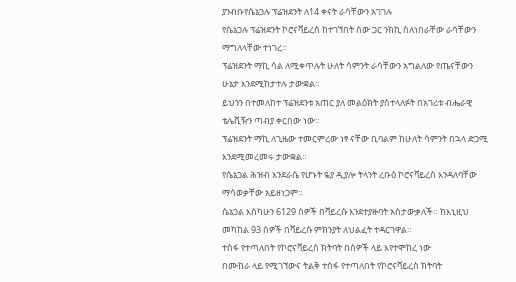ያንብቡየሴኔጋሉ ፕሬዝደንት ለ14 ቀናት ራሳቸውን አገገሉ
የሴኔጋሉ ፕሬዝደንት ኮሮናቫይረስ ከተገኘበት ሰው ጋር ንክኪ ስለነበራቸው ራሳቸውን ማግለላቸው ተነገረ።
ፕሬዝደንት ማኪ ሳል ለሚቀጥሉት ሁለት ሳምንት ራሳቸውን አግልለው የጤናቸውን ሁኔታ እንደሚከታተሉ ታውቋል።
ይህንን በተመለከተ ፕሬዝደንቱ አጠር ያለ መልዕክት ያስተላለፉት በአገሪቱ ብሔራዊ ቴሌቪዥን ጣብያ ቀርበው ነው።
ፕሬዝደንት ማኪ ለጊዜው ተመርምረው ነፃ ናቸው ቢባልም ከሁለት ሳምንት በኋላ ድጋሚ እንደሚመረመሩ ታውቋል።
የሴኔጋል ሕዝብ እንደራሴ የሆኑት ዬያ ዲያሎ ትላንት ረቡዕ ኮሮናቫይረስ እንዳለባቸው ማሳወቃቸው አይዘነጋም።
ሴኔጋል እስካሁን 6129 ሰዎች በቫይረሱ እንደተያዙባት አስታውቃለች። ከእኒዚህ መካከል 93 ሰዎች በቫይረሱ ምክንያት ለህልፈት ተዳርገዋል።
ተስፋ የተጣለበት የኮሮናቫይረስ ክትባት በሰዎች ላይ እየተሞከረ ነው
በሙከራ ላይ የሚገኘውና ትልቅ ተስፋ የተጣለበት የኮሮናቫይረስ ክትባት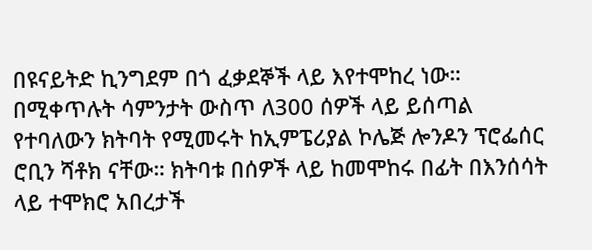በዩናይትድ ኪንግደም በጎ ፈቃደኞች ላይ እየተሞከረ ነው። በሚቀጥሉት ሳምንታት ውስጥ ለ300 ሰዎች ላይ ይሰጣል የተባለውን ክትባት የሚመሩት ከኢምፔሪያል ኮሌጅ ሎንዶን ፕሮፌሰር ሮቢን ሻቶክ ናቸው። ክትባቱ በሰዎች ላይ ከመሞከሩ በፊት በእንሰሳት ላይ ተሞክሮ አበረታች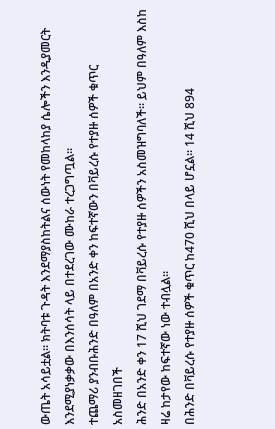ውጤት አሳይቷል። ክትባቱ ጉዳት እንደማያስከትልና ሰውነት የመከላከያ ሴሎችን እንዲያመርት እንደሚያነቃቃው በእንሰሳት ላይ በተደረገው ሙከራ ተረጋግጧል።
ተጨማሪ ያንብቡሕንድ በዓለም በአንድ ቀን ከፍተኛውን በቫይረሱ የተያዙ ሰዎች ቁጥር አስመዘገበች
ሕንድ በአንድ ቀን 17 ሺህ ገደማ በቫይረሱ የተያዙ ሰዎችን አስመዝግባለች። ይህም በዓለም እስከ ዛሬ ከታየው ከፍተኛው ነው ተብሏል።
በሕንድ በቫይረሱ የተያዙ ሰዎች ቁጥር ከ470 ሺህ በላይ ሆኗል። 14 ሺህ 894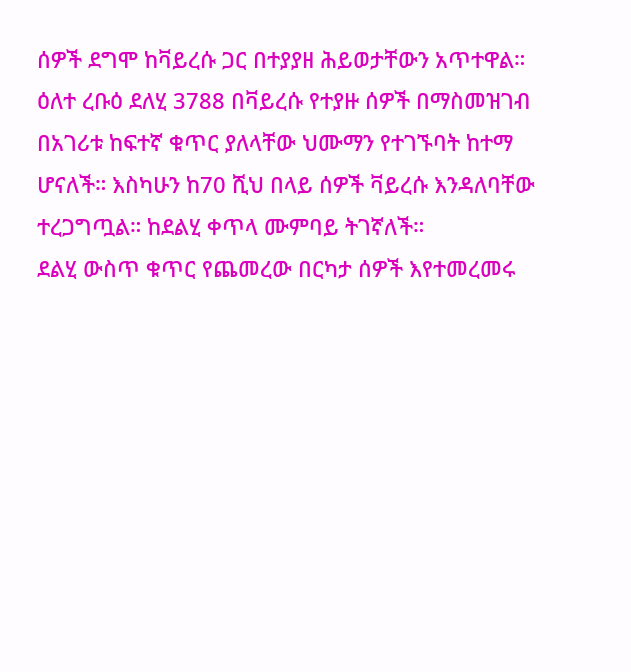ሰዎች ደግሞ ከቫይረሱ ጋር በተያያዘ ሕይወታቸውን አጥተዋል።
ዕለተ ረቡዕ ደለሂ 3788 በቫይረሱ የተያዙ ሰዎች በማስመዝገብ በአገሪቱ ከፍተኛ ቁጥር ያለላቸው ህሙማን የተገኙባት ከተማ ሆናለች። እስካሁን ከ70 ሺህ በላይ ሰዎች ቫይረሱ እንዳለባቸው ተረጋግጧል። ከደልሂ ቀጥላ ሙምባይ ትገኛለች።
ደልሂ ውስጥ ቁጥር የጨመረው በርካታ ሰዎች እየተመረመሩ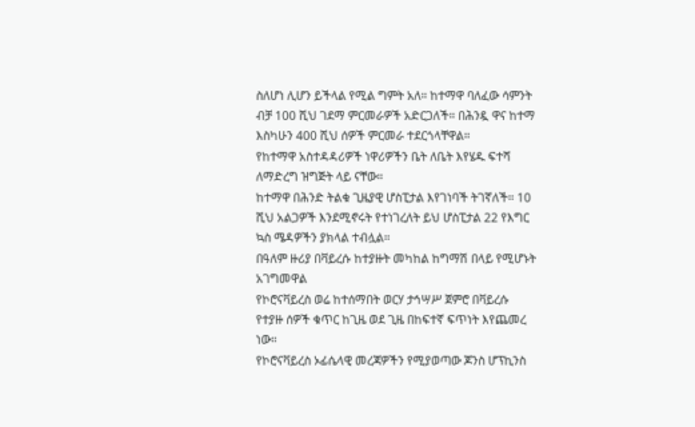ስለሆነ ሊሆን ይችላል የሚል ግምት አለ። ከተማዋ ባለፈው ሳምንት ብቻ 100 ሺህ ገደማ ምርመራዎች አድርጋለች። በሕንዷ ዋና ከተማ እስካሁን 400 ሺህ ሰዎች ምርመራ ተደርጎላቸዋል።
የከተማዋ አስተዳዳሪዎች ነዋሪዎችን ቤት ለቤት እየሄዱ ፍተሻ ለማድረግ ዝግጅት ላይ ናቸው።
ከተማዋ በሕንድ ትልቁ ጊዜያዊ ሆስፒታል እየገነባች ትገኛለች። 10 ሺህ አልጋዎች እንደሚኖሩት የተነገረለት ይህ ሆስፒታል 22 የእግር ኳስ ሜዳዎችን ያክላል ተብሏል።
በዓለም ዙሪያ በቫይረሱ ከተያዙት መካከል ከግማሽ በላይ የሚሆኑት አገግመዋል
የኮሮናቫይረስ ወሬ ከተሰማበት ወርሃ ታኅሣሥ ጀምሮ በቫይረሱ የተያዙ ሰዎች ቁጥር ከጊዜ ወደ ጊዜ በከፍተኛ ፍጥነት እየጨመረ ነው።
የኮሮናቫይረስ ኦፊሴላዊ መረጃዎችን የሚያወጣው ጆንስ ሆፕኪንስ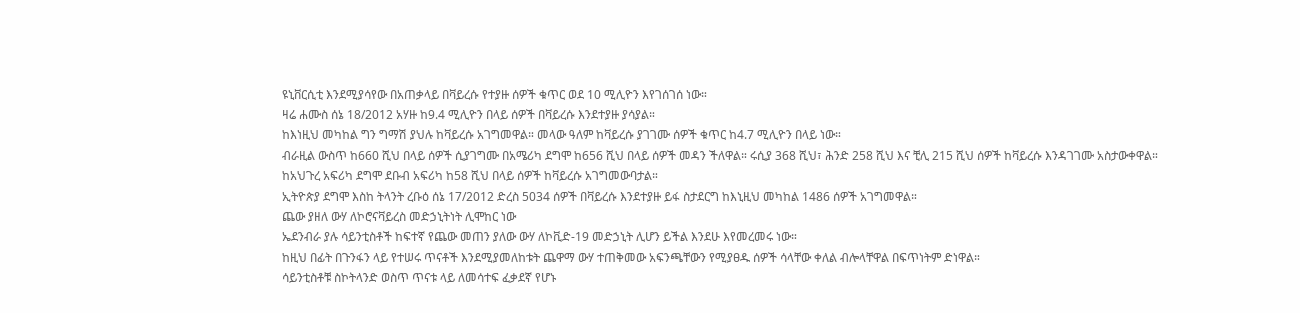ዩኒቨርሲቲ እንደሚያሳየው በአጠቃላይ በቫይረሱ የተያዙ ሰዎች ቁጥር ወደ 10 ሚሊዮን እየገሰገሰ ነው።
ዛሬ ሐሙስ ሰኔ 18/2012 አሃዙ ከ9.4 ሚሊዮን በላይ ሰዎች በቫይረሱ እንደተያዙ ያሳያል።
ከእነዚህ መካከል ግን ግማሽ ያህሉ ከቫይረሱ አገግመዋል። መላው ዓለም ከቫይረሱ ያገገሙ ሰዎች ቁጥር ከ4.7 ሚሊዮን በላይ ነው።
ብራዚል ውስጥ ከ660 ሺህ በላይ ሰዎች ሲያገግሙ በአሜሪካ ደግሞ ከ656 ሺህ በላይ ሰዎች መዳን ችለዋል። ሩሲያ 368 ሺህ፣ ሕንድ 258 ሺህ እና ቺሊ 215 ሺህ ሰዎች ከቫይረሱ እንዳገገሙ አስታውቀዋል።
ከአህጉረ አፍሪካ ደግሞ ደቡብ አፍሪካ ከ58 ሺህ በላይ ሰዎች ከቫይረሱ አገግመውባታል።
ኢትዮጵያ ደግሞ እስከ ትላንት ረቡዕ ሰኔ 17/2012 ድረስ 5034 ሰዎች በቫይረሱ እንደተያዙ ይፋ ስታደርግ ከእኒዚህ መካከል 1486 ሰዎች አገግመዋል።
ጨው ያዘለ ውሃ ለኮሮናቫይረስ መድኃኒትነት ሊሞከር ነው
ኤደንብራ ያሉ ሳይንቲስቶች ከፍተኛ የጨው መጠን ያለው ውሃ ለኮቪድ-19 መድኃኒት ሊሆን ይችል እንደሁ እየመረመሩ ነው።
ከዚህ በፊት በጉንፋን ላይ የተሠሩ ጥናቶች እንደሚያመለከቱት ጨዋማ ውሃ ተጠቅመው አፍንጫቸውን የሚያፀዱ ሰዎች ሳላቸው ቀለል ብሎላቸዋል በፍጥነትም ድነዋል።
ሳይንቲስቶቹ ስኮትላንድ ወስጥ ጥናቱ ላይ ለመሳተፍ ፈቃደኛ የሆኑ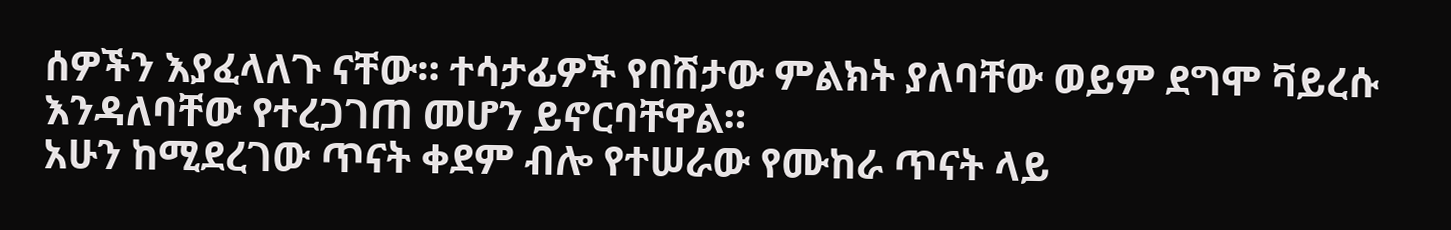ሰዎችን እያፈላለጉ ናቸው። ተሳታፊዎች የበሽታው ምልክት ያለባቸው ወይም ደግሞ ቫይረሱ እንዳለባቸው የተረጋገጠ መሆን ይኖርባቸዋል።
አሁን ከሚደረገው ጥናት ቀደም ብሎ የተሠራው የሙከራ ጥናት ላይ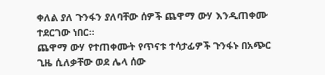ቀለል ያለ ጉንፋን ያለባቸው ሰዎች ጨዋማ ውሃ እንዲጠቀሙ ተደርገው ነበር።
ጨዋማ ውሃ የተጠቀሙት የጥናቱ ተሳታፊዎች ጉንፋኑ በአጭር ጊዜ ሲለቃቸው ወደ ሌላ ሰው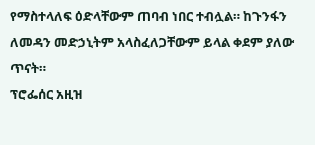የማስተላለፍ ዕድላቸውም ጠባብ ነበር ተብሏል። ከጉንፋን ለመዳን መድኃኒትም አላስፈለጋቸውም ይላል ቀደም ያለው ጥናት።
ፕሮፌሰር አዚዝ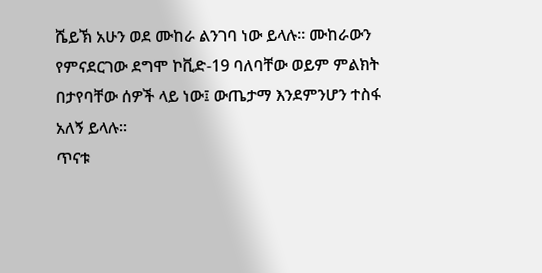ሼይኽ አሁን ወደ ሙከራ ልንገባ ነው ይላሉ። ሙከራውን የምናደርገው ደግሞ ኮቪድ-19 ባለባቸው ወይም ምልክት በታየባቸው ሰዎች ላይ ነው፤ ውጤታማ እንደምንሆን ተስፋ አለኝ ይላሉ።
ጥናቱ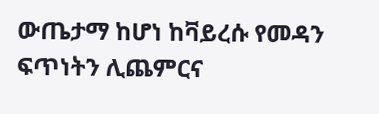ውጤታማ ከሆነ ከቫይረሱ የመዳን ፍጥነትን ሊጨምርና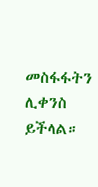መስፋፋትን ሊቀንስ ይችላል።